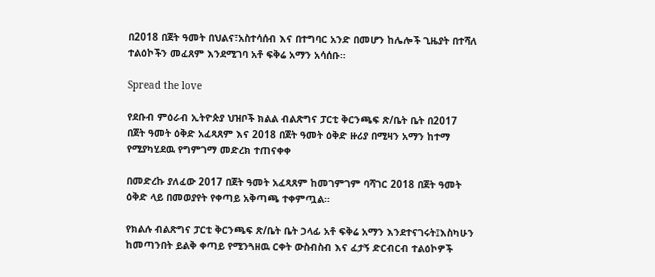በ2018 በጀት ዓመት በህልና፣አስተሳሰብ እና በተግባር አንድ በመሆን ከሌሎች ጊዜያት በተሻለ ተልዕኮችን መፈጸም እንደሚገባ አቶ ፍቅሬ አማን አሳሰቡ።

Spread the love

የደቡብ ምዕራብ ኢትዮጵያ ህዝቦች ክልል ብልጽግና ፓርቲ ቅርንጫፍ ጽ/ቤት ቤት በ2017 በጀት ዓመት ዕቅድ አፈጻጸም እና 2018 በጀት ዓመት ዕቅድ ዙሪያ በሚዛን አማን ከተማ የሚያካሂደዉ የግምገማ መድረክ ተጠናቀቀ

በመድረኩ ያለፈው 2017 በጀት ዓመት አፈጻጸም ከመገምገም ባሻገር 2018 በጀት ዓመት ዕቅድ ላይ በመወያየት የቀጣይ አቅጣጫ ተቀምጧል።

የክልሉ ብልጽግና ፓርቲ ቅርንጫፍ ጽ/ቤት ቤት ኃላፊ አቶ ፍቅሬ አማን እንደተናገሩት፤እስካሁን ከመጣንበት ይልቅ ቀጣይ የሚንጓዘዉ ርቀት ውስብስብ እና ፈታኝ ድርብርብ ተልዕኮዎች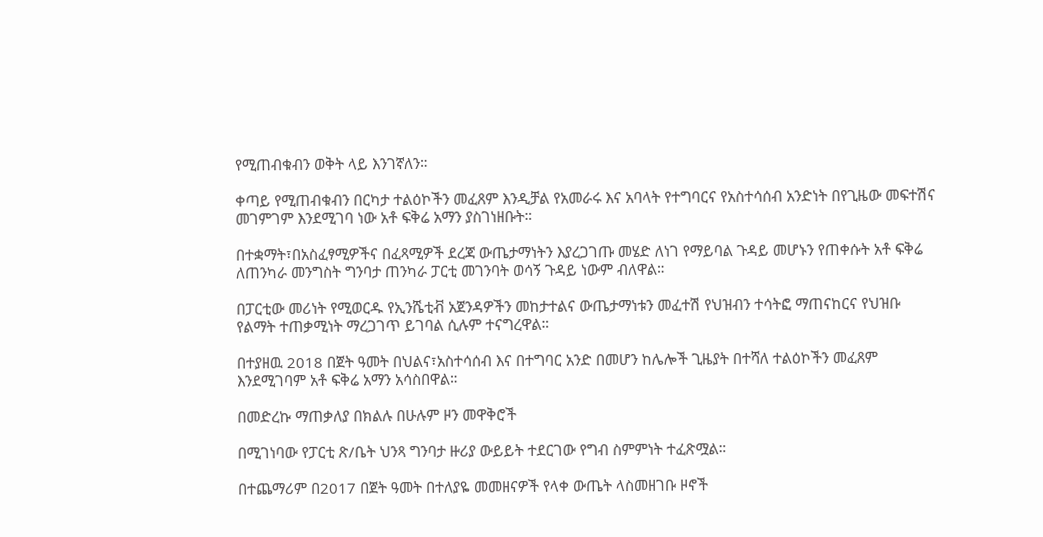የሚጠብቁብን ወቅት ላይ እንገኛለን።

ቀጣይ የሚጠብቁብን በርካታ ተልዕኮችን መፈጸም እንዲቻል የአመራሩ እና አባላት የተግባርና የአስተሳሰብ አንድነት በየጊዜው መፍተሽና መገምገም እንደሚገባ ነው አቶ ፍቅሬ አማን ያስገነዘቡት።

በተቋማት፣በአስፈፃሚዎችና በፈጻሚዎች ደረጃ ውጤታማነትን እያረጋገጡ መሄድ ለነገ የማይባል ጉዳይ መሆኑን የጠቀሱት አቶ ፍቅሬ ለጠንካራ መንግስት ግንባታ ጠንካራ ፓርቲ መገንባት ወሳኝ ጉዳይ ነውም ብለዋል።

በፓርቲው መሪነት የሚወርዱ የኢንሼቲቭ አጀንዳዎችን መከታተልና ውጤታማነቱን መፈተሽ የህዝብን ተሳትፎ ማጠናከርና የህዝቡ የልማት ተጠቃሚነት ማረጋገጥ ይገባል ሲሉም ተናግረዋል።

በተያዘዉ 2018 በጀት ዓመት በህልና፣አስተሳሰብ እና በተግባር አንድ በመሆን ከሌሎች ጊዜያት በተሻለ ተልዕኮችን መፈጸም እንደሚገባም አቶ ፍቅሬ አማን አሳስበዋል።

በመድረኩ ማጠቃለያ በክልሉ በሁሉም ዞን መዋቅሮች

በሚገነባው የፓርቲ ጽ/ቤት ህንጻ ግንባታ ዙሪያ ውይይት ተደርገው የግብ ስምምነት ተፈጽሟል።

በተጨማሪም በ2017 በጀት ዓመት በተለያዬ መመዘናዎች የላቀ ውጤት ላስመዘገቡ ዞኖች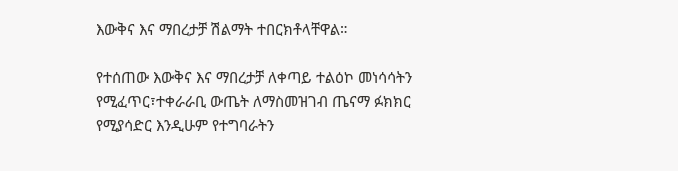እውቅና እና ማበረታቻ ሽልማት ተበርክቶላቸዋል።

የተሰጠው እውቅና እና ማበረታቻ ለቀጣይ ተልዕኮ መነሳሳትን የሚፈጥር፣ተቀራራቢ ውጤት ለማስመዝገብ ጤናማ ፉክክር የሚያሳድር እንዲሁም የተግባራትን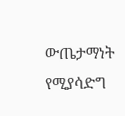ውጤታማነት የሚያሳድግ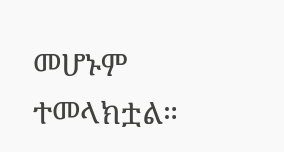መሆኑም ተመላክቷል።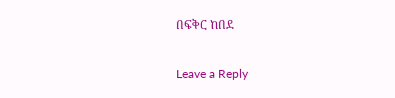በፍቅር ከበደ

Leave a Reply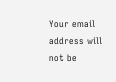Your email address will not be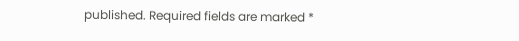published. Required fields are marked *